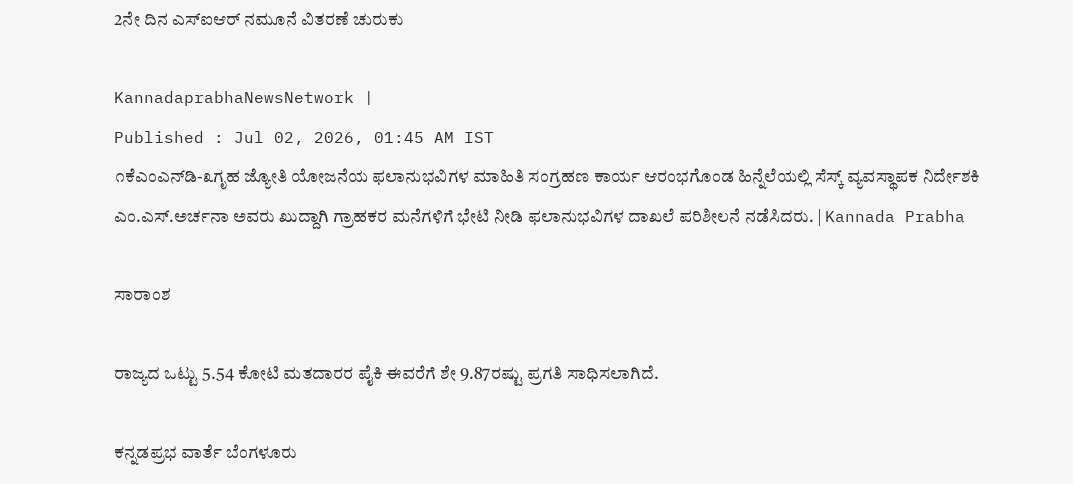2ನೇ ದಿನ ಎಸ್‌ಐಆರ್‌ ನಮೂನೆ ವಿತರಣೆ ಚುರುಕು

KannadaprabhaNewsNetwork |
Published : Jul 02, 2026, 01:45 AM IST
೧ಕೆಎಂಎನ್‌ಡಿ-೩ಗೃಹ ಜ್ಯೋತಿ ಯೋಜನೆಯ ಫಲಾನುಭವಿಗಳ ಮಾಹಿತಿ ಸಂಗ್ರಹಣ ಕಾರ್ಯ ಆರಂಭಗೊಂಡ ಹಿನ್ನೆಲೆಯಲ್ಲಿ ಸೆಸ್ಕ್ ವ್ಯವಸ್ಥಾಪಕ ನಿರ್ದೇಶಕಿ ಎಂ.ಎಸ್.ಅರ್ಚನಾ ಅವರು ಖುದ್ದಾಗಿ ಗ್ರಾಹಕರ ಮನೆಗಳಿಗೆ ಭೇಟಿ ನೀಡಿ ಫಲಾನುಭವಿಗಳ ದಾಖಲೆ ಪರಿಶೀಲನೆ ನಡೆಸಿದರು. | Kannada Prabha

ಸಾರಾಂಶ

ರಾಜ್ಯದ ಒಟ್ಟು 5.54 ಕೋಟಿ ಮತದಾರರ ಪೈಕಿ ಈವರೆಗೆ ಶೇ 9.87ರಷ್ಟು ಪ್ರಗತಿ ಸಾಧಿಸಲಾಗಿದೆ.

ಕನ್ನಡಪ್ರಭ ವಾರ್ತೆ ಬೆಂಗಳೂರು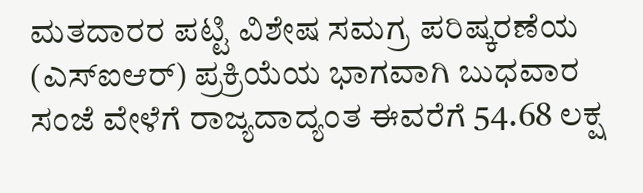ಮತದಾರರ ಪಟ್ಟಿ ವಿಶೇಷ ಸಮಗ್ರ ಪರಿಷ್ಕರಣೆಯ (ಎಸ್‌ಐಆರ್‌) ಪ್ರಕ್ರಿಯೆಯ ಭಾಗವಾಗಿ ಬುಧವಾರ ಸಂಜೆ ವೇಳೆಗೆ ರಾಜ್ಯದಾದ್ಯಂತ ಈವರೆಗೆ 54.68 ಲಕ್ಷ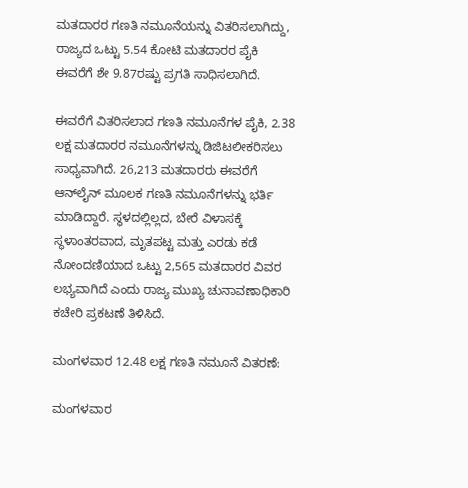ಮತದಾರರ ಗಣತಿ ನಮೂನೆಯನ್ನು ವಿತರಿಸಲಾಗಿದ್ದು, ರಾಜ್ಯದ ಒಟ್ಟು 5.54 ಕೋಟಿ ಮತದಾರರ ಪೈಕಿ ಈವರೆಗೆ ಶೇ 9.87ರಷ್ಟು ಪ್ರಗತಿ ಸಾಧಿಸಲಾಗಿದೆ.

ಈವರೆಗೆ ವಿತರಿಸಲಾದ ಗಣತಿ ನಮೂನೆಗಳ ಪೈಕಿ, 2.38 ಲಕ್ಷ ಮತದಾರರ ನಮೂನೆಗಳನ್ನು ಡಿಜಿಟಲೀಕರಿಸಲು ಸಾಧ್ಯವಾಗಿದೆ. 26,213 ಮತದಾರರು ಈವರೆಗೆ ಆನ್‌ಲೈನ್‌ ಮೂಲಕ ಗಣತಿ ನಮೂನೆಗಳನ್ನು ಭರ್ತಿ ಮಾಡಿದ್ದಾರೆ. ಸ್ಥಳದಲ್ಲಿಲ್ಲದ, ಬೇರೆ ವಿಳಾಸಕ್ಕೆ ಸ್ಥಳಾಂತರವಾದ, ಮೃತಪಟ್ಟ ಮತ್ತು ಎರಡು ಕಡೆ ನೋಂದಣಿಯಾದ ಒಟ್ಟು 2,565 ಮತದಾರರ ವಿವರ ಲಭ್ಯವಾಗಿದೆ ಎಂದು ರಾಜ್ಯ ಮುಖ್ಯ ಚುನಾವಣಾಧಿಕಾರಿ ಕಚೇರಿ ಪ್ರಕಟಣೆ ತಿಳಿಸಿದೆ.

ಮಂಗಳವಾರ 12.48 ಲಕ್ಷ ಗಣತಿ ನಮೂನೆ ವಿತರಣೆ:

ಮಂಗಳವಾರ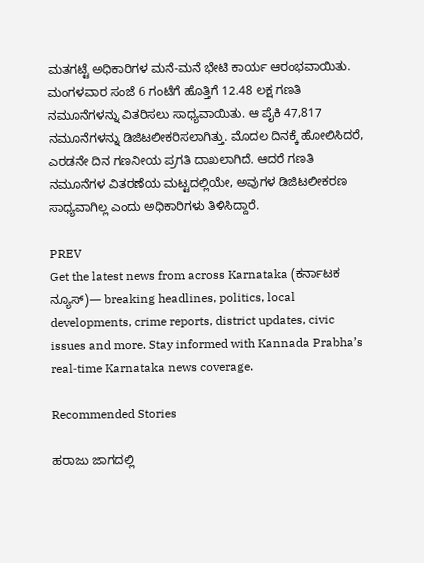ಮತಗಟ್ಟೆ ಅಧಿಕಾರಿಗಳ ಮನೆ-ಮನೆ ಭೇಟಿ ಕಾರ್ಯ ಆರಂಭವಾಯಿತು. ಮಂಗಳವಾರ ಸಂಜೆ 6 ಗಂಟೆಗೆ ಹೊತ್ತಿಗೆ 12.48 ಲಕ್ಷ ಗಣತಿ ನಮೂನೆಗಳನ್ನು ವಿತರಿಸಲು ಸಾಧ್ಯವಾಯಿತು. ಆ ಪೈಕಿ 47,817 ನಮೂನೆಗಳನ್ನು ಡಿಜಿಟಲೀಕರಿಸಲಾಗಿತ್ತು. ಮೊದಲ ದಿನಕ್ಕೆ ಹೋಲಿಸಿದರೆ, ಎರಡನೇ ದಿನ ಗಣನೀಯ ಪ್ರಗತಿ ದಾಖಲಾಗಿದೆ. ಆದರೆ ಗಣತಿ ನಮೂನೆಗಳ ವಿತರಣೆಯ ಮಟ್ಟದಲ್ಲಿಯೇ, ಅವುಗಳ ಡಿಜಿಟಲೀಕರಣ ಸಾಧ್ಯವಾಗಿಲ್ಲ ಎಂದು ಅಧಿಕಾರಿಗಳು ತಿಳಿಸಿದ್ದಾರೆ.

PREV
Get the latest news from across Karnataka (ಕರ್ನಾಟಕ ನ್ಯೂಸ್)— breaking headlines, politics, local developments, crime reports, district updates, civic issues and more. Stay informed with Kannada Prabha’s real‑time Karnataka news coverage.

Recommended Stories

ಹರಾಜು ಜಾಗದಲ್ಲಿ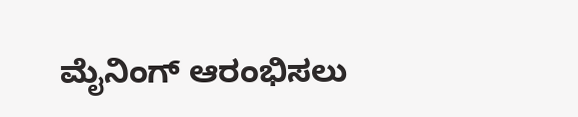ಮೈನಿಂಗ್‌ ಆರಂಭಿಸಲು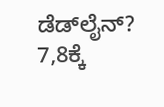ಡೆಡ್‌ಲೈನ್‌?
7,8ಕ್ಕೆ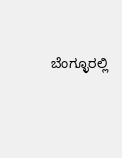ಬೆಂಗ್ಳೂರಲ್ಲಿ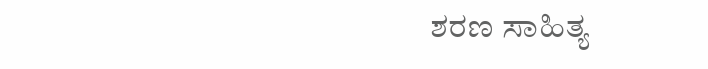ಶರಣ ಸಾಹಿತ್ಯ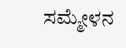ಸಮ್ಮೇಳನ